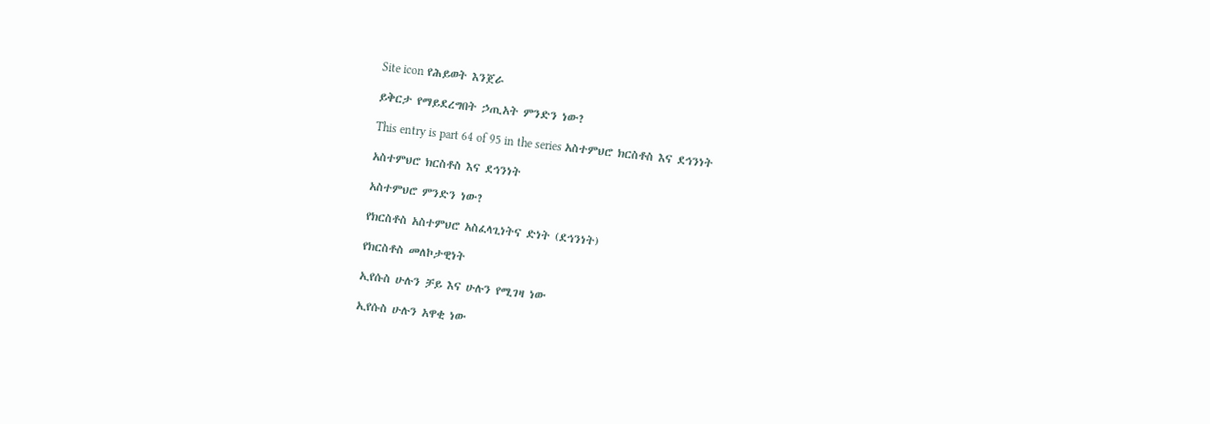Site icon የሕይወት እንጀራ

ይቅርታ የማይደረግበት ኃጢአት ምንድን ነው?

This entry is part 64 of 95 in the series አስተምህሮ ክርስቶስ እና ደኅንነት

አስተምህሮ ክርስቶስ እና ደኅንነት

አስተምህሮ ምንድን ነው?

የክርስቶስ አስተምህሮ አስፈላጊነትና ድነት (ደኅንነት)

የክርስቶስ መለኮታዊነት

ኢየሱስ ሁሉን ቻይ እና ሁሉን የሚገዛ ነው

ኢየሱስ ሁሉን አዋቂ ነው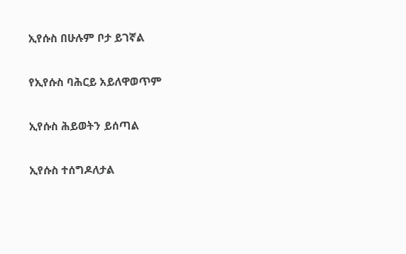ኢየሱስ በሁሉም ቦታ ይገኛል

የኢየሱስ ባሕርይ አይለዋወጥም

ኢየሱስ ሕይወትን ይሰጣል

ኢየሱስ ተሰግዶለታል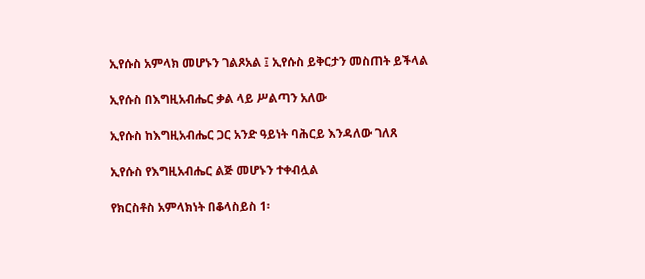ኢየሱስ አምላክ መሆኑን ገልጾአል ፤ ኢየሱስ ይቅርታን መስጠት ይችላል

ኢየሱስ በእግዚአብሔር ቃል ላይ ሥልጣን አለው

ኢየሱስ ከእግዚአብሔር ጋር አንድ ዓይነት ባሕርይ እንዳለው ገለጸ

ኢየሱስ የእግዚአብሔር ልጅ መሆኑን ተቀብሏል

የክርስቶስ አምላክነት በቆላስይስ 1፡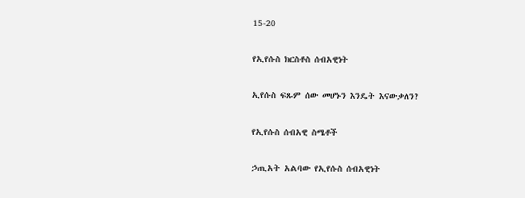15-20

የኢየሱስ ክርስቶስ ሰብአዊነት

ኢየሱስ ፍጹም ሰው መሆኑን እንዴት እናውቃለን?

የኢየሱስ ሰብአዊ ስሜቶች

ኃጢአት አልባው የኢየሱስ ሰብአዊነት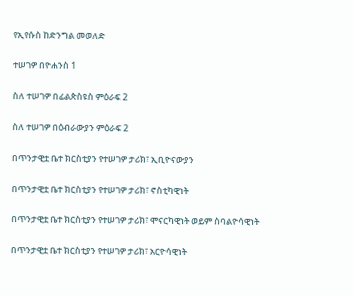የኢየሱስ ከድንግል መወለድ

ተሠገዎ በዮሐንስ 1

ስለ ተሠገዎ በፊልጵስዩስ ምዕራፍ 2

ስለ ተሠገዎ በዕብራውያን ምዕራፍ 2

በጥንታዊቷ ቤተ ክርስቲያን የተሠገዎ ታሪክ፣ ኢቢዮናውያን

በጥንታዊቷ ቤተ ክርስቲያን የተሠገዎ ታሪክ፣ ኖስቲካዊነት

በጥንታዊቷ ቤተ ክርስቲያን የተሠገዎ ታሪክ፣ ሞናርካዊነት ወይም ስባልዮሳዊነት

በጥንታዊቷ ቤተ ክርስቲያን የተሠገዎ ታሪክ፣ አርዮሳዊነት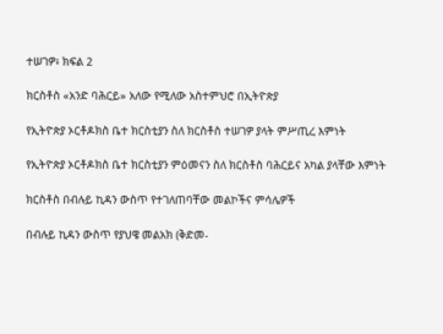ተሠገዎ፥ ክፍል 2

ክርስቶስ «አንድ ባሕርይ» አለው የሚለው አስተምህሮ በኢትዮጵያ

የኢትዮጵያ ኦርቶዶክስ ቤተ ክርስቲያን ስለ ክርስቶስ ተሠገዎ ያላት ምሥጢረ እምነት

የኢትዮጵያ ኦርቶዶክስ ቤተ ክርስቲያን ምዕመናን ስለ ክርስቶስ ባሕርይና አካል ያላቸው እምነት

ክርስቶስ በብሉይ ኪዳን ውስጥ የተገለጠባቸው መልኮችና ምሳሌዎች

በብሉይ ኪዳን ውስጥ የያህዌ መልአክ (ቅድመ-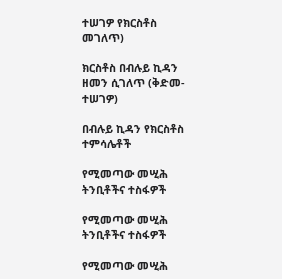ተሠገዎ የክርስቶስ መገለጥ)

ክርስቶስ በብሉይ ኪዳን ዘመን ሲገለጥ (ቅድመ-ተሠገዎ)

በብሉይ ኪዳን የክርስቶስ ተምሳሌቶች

የሚመጣው መሢሕ ትንቢቶችና ተስፋዎች

የሚመጣው መሢሕ ትንቢቶችና ተስፋዎች

የሚመጣው መሢሕ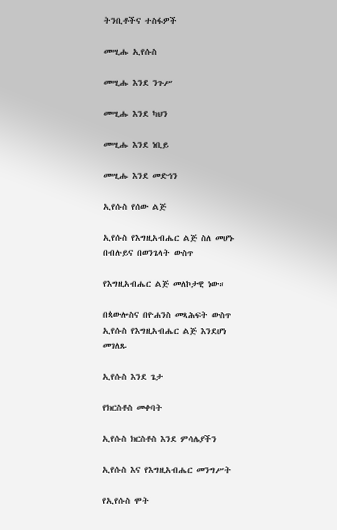ትንቢቶችና ተስፋዎች

መሢሑ ኢየሱስ

መሢሑ እንደ ንጉሥ

መሢሑ እንደ ካህን

መሢሑ እንደ ነቢይ

መሢሑ እንደ መድኅን

ኢየሱስ የሰው ልጅ

ኢየሱስ የእግዚአብሔር ልጅ ስለ መሆኑ በብሉይና በወንጌላት ውስጥ

የእግዚአብሔር ልጅ መለኮታዊ ነው።

በጳውሎስና በዮሐንስ መጻሕፍት ውስጥ ኢየሱስ የእግዚአብሔር ልጅ እንደሆነ መገለጹ

ኢየሱስ እንደ ጌታ

የክርስቶስ መቀባት

ኢየሱስ ክርስቶስ እንደ ምሳሌያችን

ኢየሱስ እና የእግዚአብሔር መንግሥት

የኢየሱስ ሞት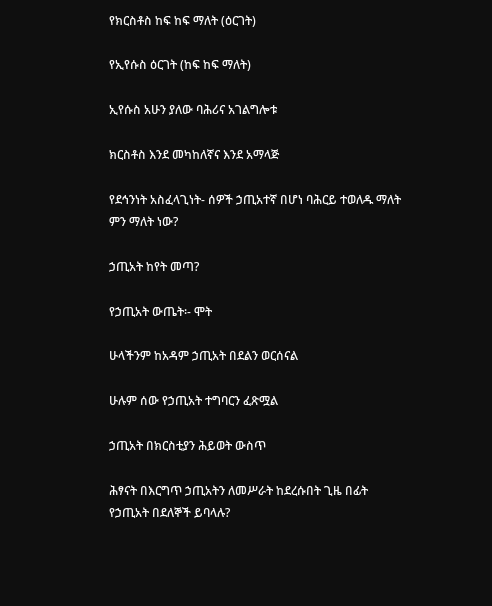የክርስቶስ ከፍ ከፍ ማለት (ዕርገት)

የኢየሱስ ዕርገት (ከፍ ከፍ ማለት)

ኢየሱስ አሁን ያለው ባሕሪና አገልግሎቱ

ክርስቶስ እንደ መካከለኛና እንደ አማላጅ

የደኅንነት አስፈላጊነት- ሰዎች ኃጢአተኛ በሆነ ባሕርይ ተወለዱ ማለት ምን ማለት ነው?

ኃጢአት ከየት መጣ?

የኃጢአት ውጤት፡- ሞት

ሁላችንም ከአዳም ኃጢአት በደልን ወርሰናል

ሁሉም ሰው የኃጢአት ተግባርን ፈጽሟል

ኃጢአት በክርስቲያን ሕይወት ውስጥ

ሕፃናት በእርግጥ ኃጢአትን ለመሥራት ከደረሱበት ጊዜ በፊት የኃጢአት በደለኞች ይባላሉ?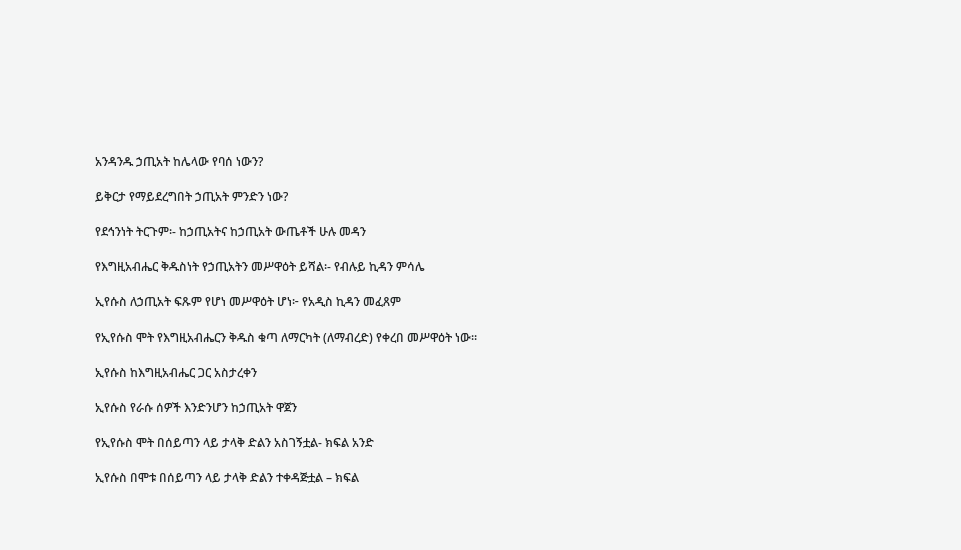አንዳንዱ ኃጢአት ከሌላው የባሰ ነውን?

ይቅርታ የማይደረግበት ኃጢአት ምንድን ነው?

የደኅንነት ትርጉም፡- ከኃጢአትና ከኃጢአት ውጤቶች ሁሉ መዳን

የእግዚአብሔር ቅዱስነት የኃጢአትን መሥዋዕት ይሻል፡- የብሉይ ኪዳን ምሳሌ

ኢየሱስ ለኃጢአት ፍጹም የሆነ መሥዋዕት ሆነ፦ የአዲስ ኪዳን መፈጸም

የኢየሱስ ሞት የእግዚአብሔርን ቅዱስ ቁጣ ለማርካት (ለማብረድ) የቀረበ መሥዋዕት ነው።

ኢየሱስ ከእግዚአብሔር ጋር አስታረቀን

ኢየሱስ የራሱ ሰዎች እንድንሆን ከኃጢአት ዋጀን

የኢየሱስ ሞት በሰይጣን ላይ ታላቅ ድልን አስገኝቷል- ክፍል አንድ

ኢየሱስ በሞቱ በሰይጣን ላይ ታላቅ ድልን ተቀዳጅቷል – ክፍል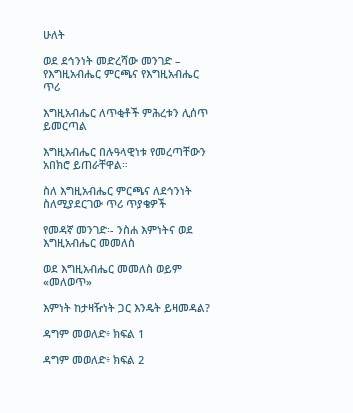ሁለት

ወደ ደኅንነት መድረሻው መንገድ – የእግዚአብሔር ምርጫና የእግዚአብሔር ጥሪ

እግዚአብሔር ለጥቂቶች ምሕረቱን ሊሰጥ ይመርጣል

እግዚአብሔር በሉዓላዊነቱ የመረጣቸውን አበክሮ ይጠራቸዋል።

ስለ እግዚአብሔር ምርጫና ለደኅንነት ስለሚያደርገው ጥሪ ጥያቄዎች

የመዳኛ መንገድ፡- ንስሐ እምነትና ወደ እግዚአብሔር መመለስ

ወደ እግዚአብሔር መመለስ ወይም «መለወጥ»

እምነት ከታዛዥነት ጋር እንዴት ይዛመዳል?

ዳግም መወለድ፥ ክፍል 1

ዳግም መወለድ፥ ክፍል 2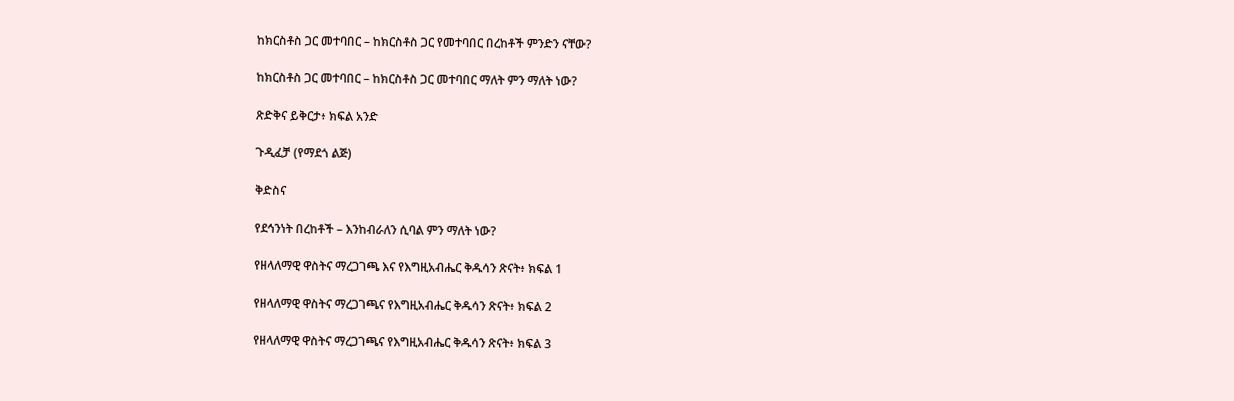ከክርስቶስ ጋር መተባበር – ከክርስቶስ ጋር የመተባበር በረከቶች ምንድን ናቸው?

ከክርስቶስ ጋር መተባበር – ከክርስቶስ ጋር መተባበር ማለት ምን ማለት ነው?

ጽድቅና ይቅርታ፥ ክፍል አንድ

ጉዲፈቻ (የማደጎ ልጅ)

ቅድስና

የደኅንነት በረከቶች – እንከብራለን ሲባል ምን ማለት ነው?

የዘላለማዊ ዋስትና ማረጋገጫ እና የእግዚአብሔር ቅዱሳን ጽናት፥ ክፍል 1

የዘላለማዊ ዋስትና ማረጋገጫና የእግዚአብሔር ቅዱሳን ጽናት፥ ክፍል 2

የዘላለማዊ ዋስትና ማረጋገጫና የእግዚአብሔር ቅዱሳን ጽናት፥ ክፍል 3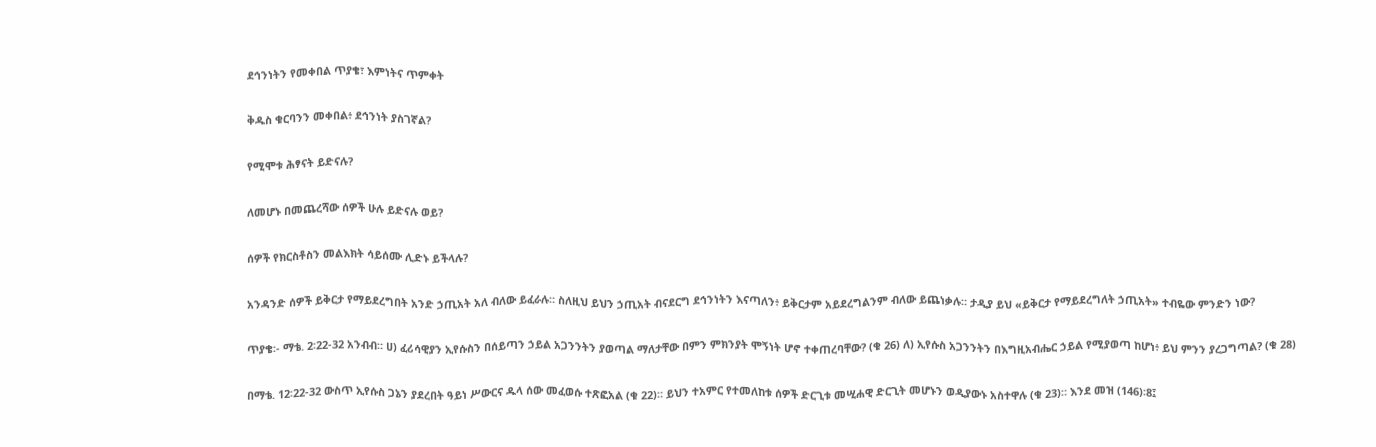ደኅንነትን የመቀበል ጥያቄ፣ እምነትና ጥምቀት

ቅዱስ ቁርባንን መቀበል፥ ደኅንነት ያስገኛል?

የሚሞቱ ሕፃናት ይድናሉ?

ለመሆኑ በመጨረሻው ሰዎች ሁሉ ይድናሉ ወይ?

ሰዎች የክርስቶስን መልእክት ሳይሰሙ ሊድኑ ይችላሉ?

አንዳንድ ሰዎች ይቅርታ የማይደረግበት አንድ ኃጢአት አለ ብለው ይፈራሉ። ስለዚህ ይህን ኃጢአት ብናደርግ ደኅንነትን እናጣለን፥ ይቅርታም አይደረግልንም ብለው ይጨነቃሉ። ታዲያ ይህ «ይቅርታ የማይደረግለት ኃጢአት» ተብዬው ምንድን ነው?

ጥያቄ፡- ማቴ. 2፡22-32 አንብብ። ሀ) ፈሪሳዊያን ኢየሱስን በሰይጣን ኃይል አጋንንትን ያወጣል ማለታቸው በምን ምክንያት ሞኝነት ሆኖ ተቀጠረባቸው? (ቁ 26) ለ) ኢየሱስ አጋንንትን በእግዚአብሔር ኃይል የሚያወጣ ከሆነ፥ ይህ ምንን ያረጋግጣል? (ቁ 28)

በማቴ. 12፡22-32 ውስጥ ኢየሱስ ጋኔን ያደረበት ዓይነ ሥውርና ዱላ ሰው መፈወሱ ተጽፎአል (ቁ 22)። ይህን ተአምር የተመለከቱ ሰዎች ድርጊቱ መሢሐዊ ድርጊት መሆኑን ወዲያውኑ አስተዋሉ (ቁ 23)። እንደ መዝ (146)፡8፤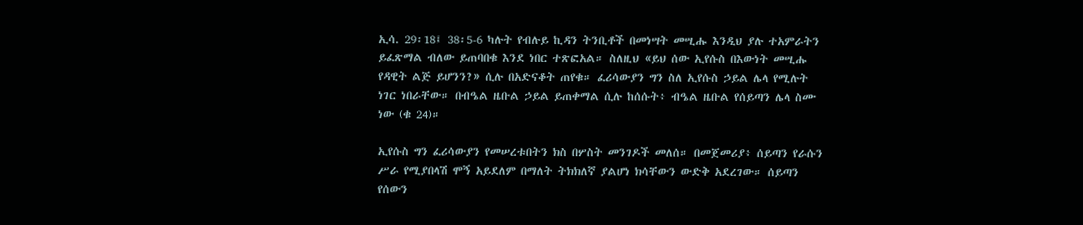ኢሳ. 29፡18፤ 38፡5-6 ካሉት የብሉይ ኪዳን ትንቢቶች በመነሣት መሢሑ እንዲህ ያሉ ተአምራትን ይፈጽማል ብለው ይጠባበቁ እንደ ነበር ተጽፎአል። ስለዚህ «ይህ ሰው ኢየሱስ በእውነት መሢሑ የዳዊት ልጅ ይሆንን?» ሲሉ በአድናቆት ጠየቁ። ፈሪሳውያን ግን ስለ ኢየሱስ ኃይል ሌላ የሚሉት ነገር ነበራቸው። በብዔል ዜቡል ኃይል ይጠቀማል ሲሉ ከሰሱት፥ ብዔል ዜቡል የሰይጣን ሌላ ስሙ ነው (ቁ 24)።

ኢየሱስ ግን ፈሪሳውያን የመሠረቱበትን ክስ በሦስት መንገዶች መለሰ። በመጀመሪያ፥ ሰይጣን የራሱን ሥራ የሚያበላሽ ሞኝ አይደለም በማለት ትክክለኛ ያልሆነ ክሳቸውን ውድቅ አደረገው። ሰይጣን የሰውን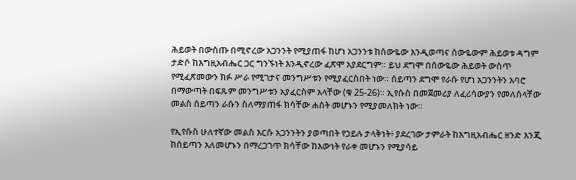ሕይወት በውስጡ በሚኖረው አጋንንት የሚያጠፋ ከሆነ አጋንንቱ ከሰውዬው እንዲወጣና ሰውዬውም ሕይወቱ ዳግም ታድሶ ከእግዚአብሔር ጋር ግንኙነት እንዲኖረው ፈጽሞ አያደርግም። ይህ ደግሞ በሰውዬው ሕይወት ውስጥ የሚፈጽመውን ክፉ ሥራ የሚገታና መንግሥቱን የሚያፈርስበት ነው። ሰይጣን ደግሞ የራሱ የሆነ አጋንንትን አባሮ በማውጣት በፍጹም መንግሥቱን አያፈርስም አላቸው (ቁ 25-26)። ኢየሱስ በመጀመሪያ ለፈሪሳውያን የመለሰላቸው መልስ ሰይጣን ራሱን ስለማያጠፋ ክሳቸው ሐሰት መሆኑን የሚያመለክት ነው።

የኢየሱስ ሁለተኛው መልስ እርሱ አጋንንትን ያወጣበት የኃይሉ ታላቅነት፥ ያደረገው ታምራት ከእግዚአብሔር ዘንድ እንጂ ከሰይጣን አለመሆኑን በማረጋገጥ ክሳቸው ከእውነት የራቀ መሆኑን የሚያሳይ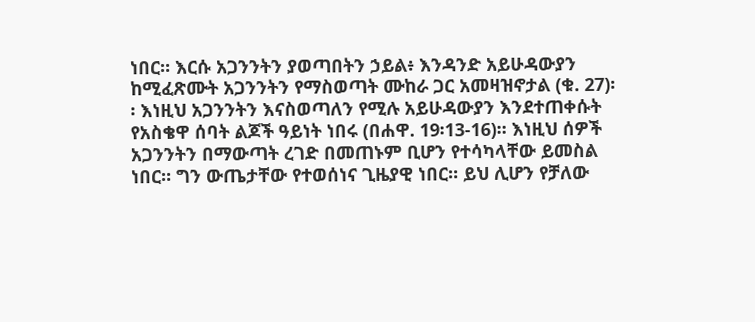ነበር። እርሱ አጋንንትን ያወጣበትን ኃይል፥ እንዳንድ አይሁዳውያን ከሚፈጽሙት አጋንንትን የማስወጣት ሙከራ ጋር አመዛዝኖታል (ቁ. 27)፡፡ እነዚህ አጋንንትን እናስወጣለን የሚሉ አይሁዳውያን እንደተጠቀሱት የአስቄዋ ሰባት ልጆች ዓይነት ነበሩ (በሐዋ. 19፡13-16)። እነዚህ ሰዎች አጋንንትን በማውጣት ረገድ በመጠኑም ቢሆን የተሳካላቸው ይመስል ነበር። ግን ውጤታቸው የተወሰነና ጊዜያዊ ነበር። ይህ ሊሆን የቻለው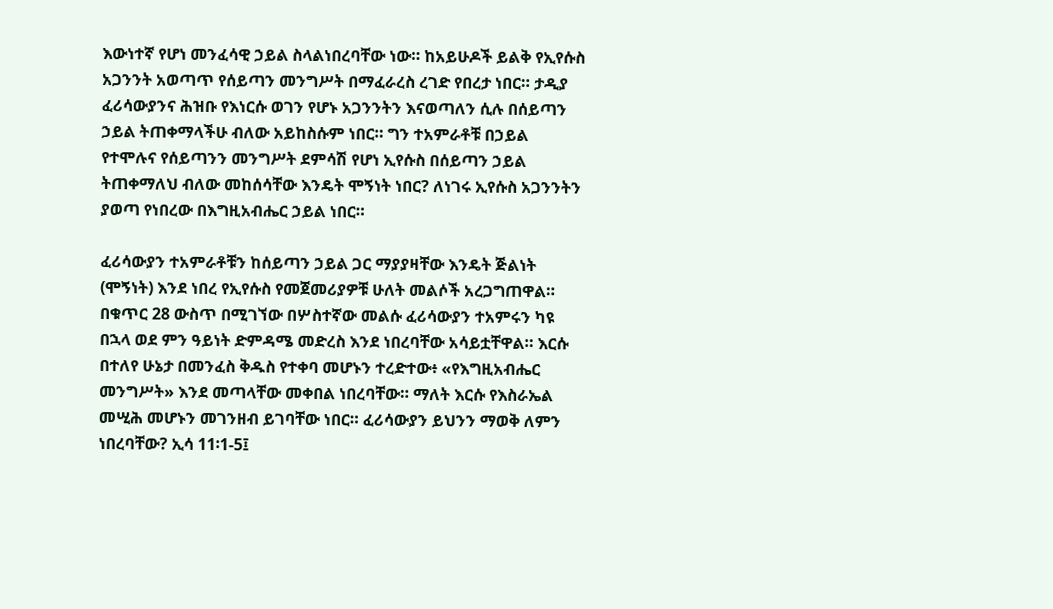እውነተኛ የሆነ መንፈሳዊ ኃይል ስላልነበረባቸው ነው። ከአይሁዶች ይልቅ የኢየሱስ አጋንንት አወጣጥ የሰይጣን መንግሥት በማፈራረስ ረገድ የበረታ ነበር። ታዲያ ፈሪሳውያንና ሕዝቡ የእነርሱ ወገን የሆኑ አጋንንትን እናወጣለን ሲሉ በሰይጣን ኃይል ትጠቀማላችሁ ብለው አይከስሱም ነበር። ግን ተአምራቶቹ በኃይል የተሞሉና የሰይጣንን መንግሥት ደምሳሽ የሆነ ኢየሱስ በሰይጣን ኃይል ትጠቀማለህ ብለው መከሰሳቸው እንዴት ሞኝነት ነበር? ለነገሩ ኢየሱስ አጋንንትን ያወጣ የነበረው በእግዚአብሔር ኃይል ነበር።

ፈሪሳውያን ተአምራቶቹን ከሰይጣን ኃይል ጋር ማያያዛቸው እንዴት ጅልነት (ሞኝነት) እንደ ነበረ የኢየሱስ የመጀመሪያዎቹ ሁለት መልሶች አረጋግጠዋል። በቁጥር 28 ውስጥ በሚገኘው በሦስተኛው መልሱ ፈሪሳውያን ተአምሩን ካዩ በኋላ ወደ ምን ዓይነት ድምዳሜ መድረስ እንደ ነበረባቸው አሳይቷቸዋል። እርሱ በተለየ ሁኔታ በመንፈስ ቅዱስ የተቀባ መሆኑን ተረድተው፥ «የእግዚአብሔር መንግሥት» እንደ መጣላቸው መቀበል ነበረባቸው። ማለት እርሱ የእስራኤል መሢሕ መሆኑን መገንዘብ ይገባቸው ነበር። ፈሪሳውያን ይህንን ማወቅ ለምን ነበረባቸው? ኢሳ 11፡1-5፤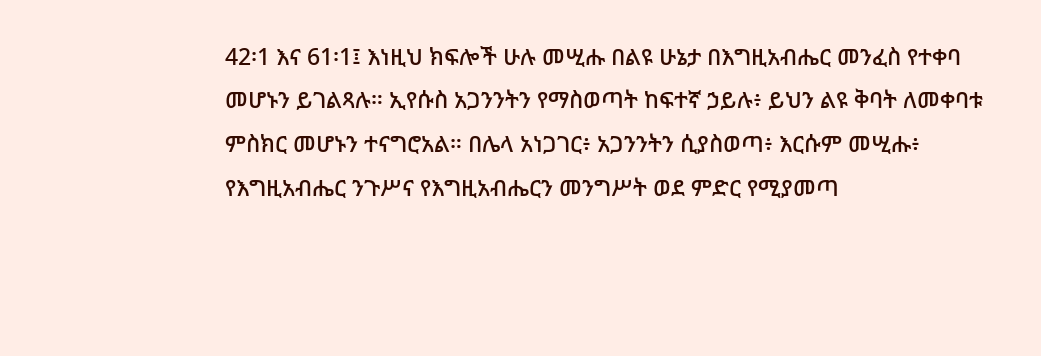42፡1 እና 61፡1፤ እነዚህ ክፍሎች ሁሉ መሢሑ በልዩ ሁኔታ በእግዚአብሔር መንፈስ የተቀባ መሆኑን ይገልጻሉ። ኢየሱስ አጋንንትን የማስወጣት ከፍተኛ ኃይሉ፥ ይህን ልዩ ቅባት ለመቀባቱ ምስክር መሆኑን ተናግሮአል። በሌላ አነጋገር፥ አጋንንትን ሲያስወጣ፥ እርሱም መሢሑ፥ የእግዚአብሔር ንጉሥና የእግዚአብሔርን መንግሥት ወደ ምድር የሚያመጣ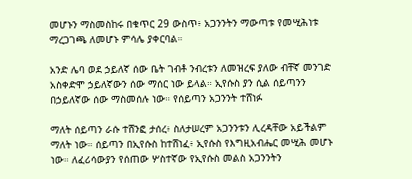መሆኑን ማስመስከሩ በቁጥር 29 ውስጥ፥ አጋንንትን ማውጣቱ የመሢሕነቱ ማረጋገጫ ለመሆኑ ምሳሌ ያቀርባል።

አንድ ሌባ ወደ ኃይለኛ ሰው ቤት ገብቶ ንብረቱን ለመዝረፍ ያለው ብቸኛ መንገድ አስቀድሞ ኃይለኛውን ሰው ማሰር ነው ይላል። ኢየሱስ ያን ሲል ሰይጣንን በኃይለኛው ሰው ማስመሰሉ ነው። የሰይጣን አጋንንት ተሸነፉ

ማለት ሰይጣን ራሱ ተሸንፎ ታሰረ፥ ስለታሠረም አጋንንቱን ሊረዳቸው አይችልም ማለት ነው። ሰይጣን በኢየሱስ ከተሸነፈ፥ ኢየሱስ የእግዚአብሔር መሢሕ መሆኑ ነው። ለፈሪሳውያን የሰጠው ሦስተኛው የኢየሱስ መልስ አጋንንትን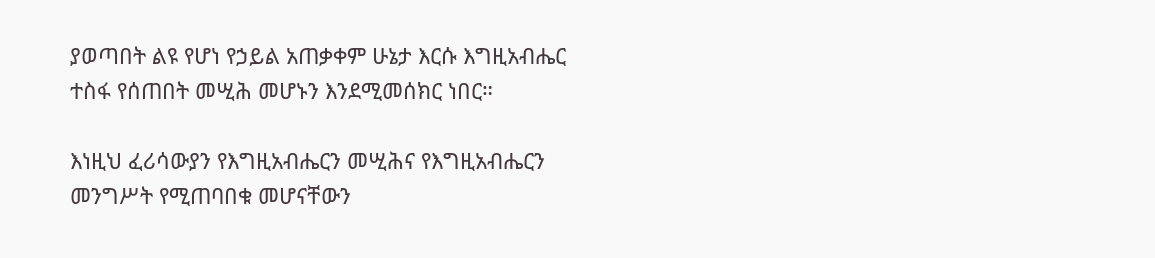ያወጣበት ልዩ የሆነ የኃይል አጠቃቀም ሁኔታ እርሱ እግዚአብሔር ተስፋ የሰጠበት መሢሕ መሆኑን እንደሚመሰክር ነበር።

እነዚህ ፈሪሳውያን የእግዚአብሔርን መሢሕና የእግዚአብሔርን መንግሥት የሚጠባበቁ መሆናቸውን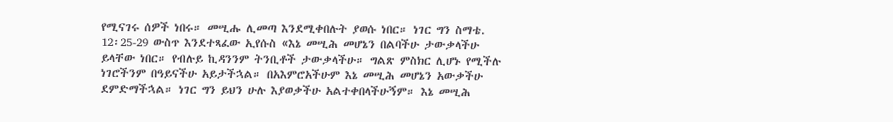የሚናገሩ ሰዎች ነበሩ። መሢሑ ሊመጣ እንደሚቀበሉት ያወሱ ነበር። ነገር ግን ስማቴ. 12፡25-29 ውስጥ እንደተጻፈው ኢየሱስ «እኔ መሢሕ መሆኔን በልባችሁ ታውቃላችሁ ይላቸው ነበር። የብሉይ ኪዳንንም ትንቢቶች ታውቃላችሁ። ግልጽ ምስክር ሊሆኑ የሚችሉ ነገሮችንም በዓይናችሁ አይታችኋል። በአእምሮአችሁም እኔ መሢሕ መሆኔን አውቃችሁ ደምድማችኋል። ነገር ግን ይህን ሁሉ እያወቃችሁ አልተቀበላችሁኝም። እኔ መሢሕ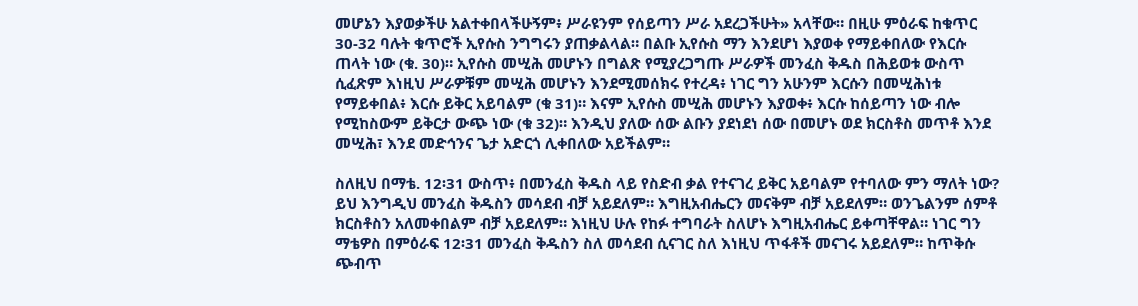መሆኔን እያወቃችሁ አልተቀበላችሁኝም፥ ሥራዩንም የሰይጣን ሥራ አደረጋችሁት» አላቸው። በዚሁ ምዕራፍ ከቁጥር 30-32 ባሉት ቁጥሮች ኢየሱስ ንግግሩን ያጠቃልላል። በልቡ ኢየሱስ ማን እንደሆነ እያወቀ የማይቀበለው የእርሱ ጠላት ነው (ቁ. 30)። ኢየሱስ መሢሕ መሆኑን በግልጽ የሚያረጋግጡ ሥራዎች መንፈስ ቅዱስ በሕይወቱ ውስጥ ሲፈጽም እነዚህ ሥራዎቹም መሢሕ መሆኑን እንደሚመሰክሩ የተረዳ፥ ነገር ግን አሁንም እርሱን በመሢሕነቱ የማይቀበል፥ እርሱ ይቅር አይባልም (ቁ 31)። እናም ኢየሱስ መሢሕ መሆኑን እያወቀ፥ እርሱ ከሰይጣን ነው ብሎ የሚከስውም ይቅርታ ውጭ ነው (ቁ 32)። እንዲህ ያለው ሰው ልቡን ያደነደነ ሰው በመሆኑ ወደ ክርስቶስ መጥቶ እንደ መሢሕ፣ እንደ መድኅንና ጌታ አድርጎ ሊቀበለው አይችልም።

ስለዚህ በማቴ. 12፡31 ውስጥ፥ በመንፈስ ቅዱስ ላይ የስድብ ቃል የተናገረ ይቅር አይባልም የተባለው ምን ማለት ነው? ይህ እንግዲህ መንፈስ ቅዱስን መሳደብ ብቻ አይደለም። እግዚአብሔርን መናቅም ብቻ አይደለም። ወንጌልንም ሰምቶ ክርስቶስን አለመቀበልም ብቻ አይደለም። እነዚህ ሁሉ የከፉ ተግባራት ስለሆኑ እግዚአብሔር ይቀጣቸዋል። ነገር ግን ማቴዎስ በምዕራፍ 12፡31 መንፈስ ቅዱስን ስለ መሳደብ ሲናገር ስለ እነዚህ ጥፋቶች መናገሩ አይደለም። ከጥቅሱ ጭብጥ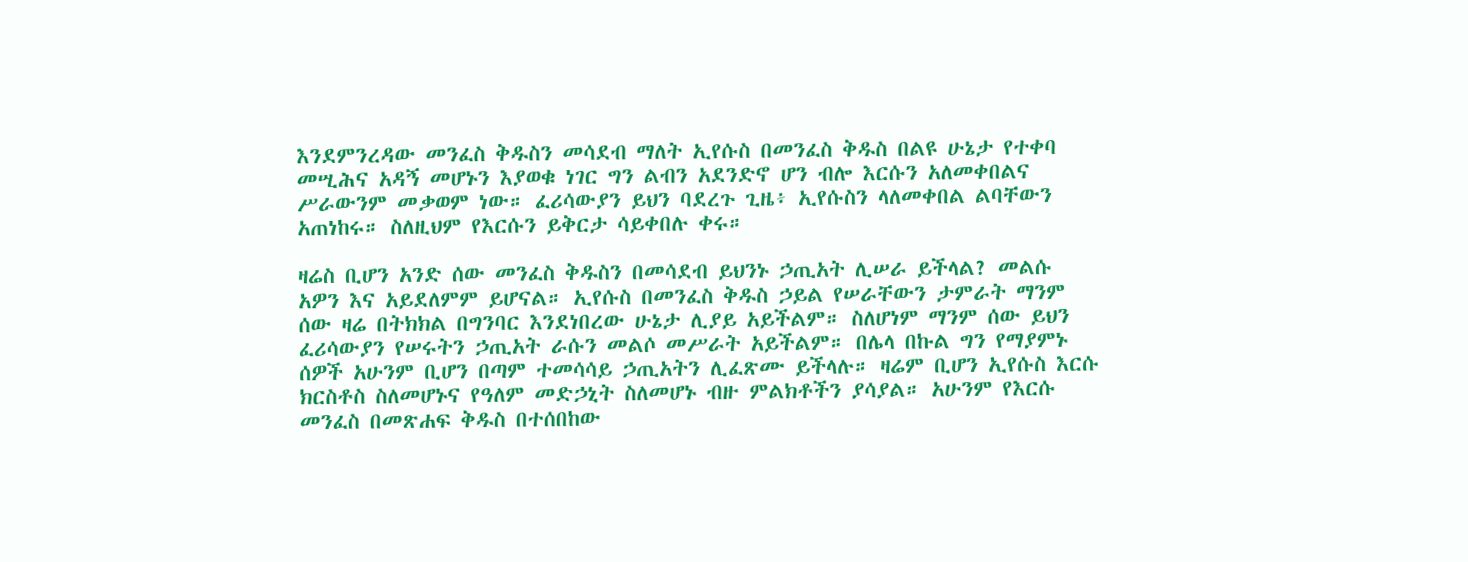እንደምንረዳው መንፈስ ቅዱስን መሳደብ ማለት ኢየሱስ በመንፈስ ቅዱስ በልዩ ሁኔታ የተቀባ መሢሕና አዳኝ መሆኑን እያወቁ ነገር ግን ልብን አደንድኖ ሆን ብሎ እርሱን አለመቀበልና ሥራውንም መቃወም ነው። ፈሪሳውያን ይህን ባደረጉ ጊዜ፥ ኢየሱስን ላለመቀበል ልባቸውን አጠነከሩ። ስለዚህም የእርሱን ይቅርታ ሳይቀበሉ ቀሩ።

ዛሬስ ቢሆን አንድ ሰው መንፈስ ቅዱስን በመሳደብ ይህንኑ ኃጢአት ሊሠራ ይችላል? መልሱ አዎን እና አይደለምም ይሆናል። ኢየሱስ በመንፈስ ቅዱስ ኃይል የሠራቸውን ታምራት ማንም ሰው ዛሬ በትክክል በግንባር እንደነበረው ሁኔታ ሊያይ አይችልም። ስለሆነም ማንም ሰው ይህን ፈሪሳውያን የሠሩትን ኃጢአት ራሱን መልሶ መሥራት አይችልም። በሌላ በኩል ግን የማያምኑ ሰዎች አሁንም ቢሆን በጣም ተመሳሳይ ኃጢአትን ሊፈጽሙ ይችላሉ። ዛሬም ቢሆን ኢየሱስ እርሱ ክርስቶስ ስለመሆኑና የዓለም መድኃኒት ስለመሆኑ ብዙ ምልክቶችን ያሳያል። አሁንም የእርሱ መንፈስ በመጽሐፍ ቅዱስ በተሰበከው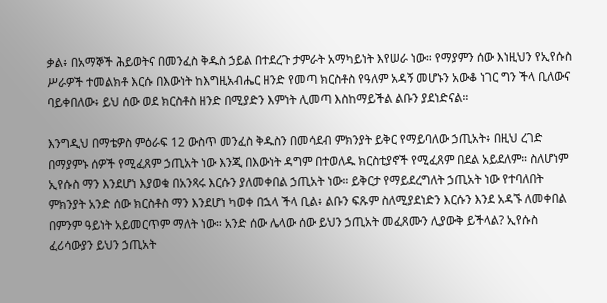ቃል፥ በአማኞች ሕይወትና በመንፈስ ቅዱስ ኃይል በተደረጉ ታምራት አማካይነት እየሠራ ነው። የማያምን ሰው እነዚህን የኢየሱስ ሥራዎች ተመልክቶ እርሱ በእውነት ከእግዚአብሔር ዘንድ የመጣ ክርስቶስ የዓለም አዳኝ መሆኑን አውቆ ነገር ግን ችላ ቢለውና ባይቀበለው፥ ይህ ሰው ወደ ክርስቶስ ዘንድ በሚያድን እምነት ሊመጣ እስከማይችል ልቡን ያደነድናል።

እንግዲህ በማቴዎስ ምዕራፍ 12 ውስጥ መንፈስ ቅዱስን በመሳደብ ምክንያት ይቅር የማይባለው ኃጢአት፥ በዚህ ረገድ በማያምኑ ሰዎች የሚፈጸም ኃጢአት ነው እንጂ በእውነት ዳግም በተወለዱ ክርስቲያኖች የሚፈጸም በደል አይደለም። ስለሆነም ኢየሱስ ማን እንደሆነ እያወቁ በአንጻሩ እርሱን ያለመቀበል ኃጢአት ነው። ይቅርታ የማይደረግለት ኃጢአት ነው የተባለበት ምክንያት አንድ ሰው ክርስቶስ ማን እንደሆነ ካወቀ በኋላ ችላ ቢል፥ ልቡን ፍጹም ስለሚያደነድን እርሱን እንደ አዳኙ ለመቀበል በምንም ዓይነት አይመርጥም ማለት ነው። አንድ ሰው ሌላው ሰው ይህን ኃጢአት መፈጸሙን ሊያውቅ ይችላል? ኢየሱስ ፈሪሳውያን ይህን ኃጢአት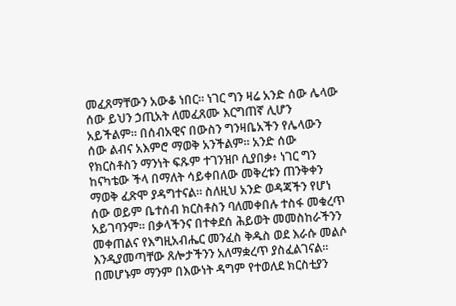መፈጸማቸውን አውቆ ነበር። ነገር ግን ዛሬ አንድ ሰው ሌላው ሰው ይህን ኃጢአት ለመፈጸሙ እርግጠኛ ሊሆን አይችልም። በሰብአዊና በውስን ግንዛቤአችን የሌላውን ሰው ልብና አእምሮ ማወቅ አንችልም። አንድ ሰው የክርስቶስን ማንነት ፍጹም ተገንዝቦ ሲያበቃ፥ ነገር ግን ከናካቴው ችላ በማለት ሳይቀበለው መቅረቱን ጠንቅቀን ማወቅ ፈጽሞ ያዳግተናል። ስለዚህ አንድ ወዳጃችን የሆነ ሰው ወይም ቤተሰብ ክርስቶስን ባለመቀበሉ ተስፋ መቁረጥ አይገባንም። በቃላችንና በተቀደሰ ሕይወት መመስከራችንን መቀጠልና የእግዚአብሔር መንፈስ ቅዱስ ወደ እራሱ መልሶ እንዲያመጣቸው ጸሎታችንን አለማቋረጥ ያስፈልገናል። በመሆኑም ማንም በእውነት ዳግም የተወለደ ክርስቲያን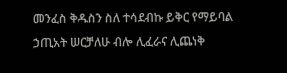መንፈስ ቅዱስን ስለ ተሳደብኩ ይቅር የማይባል ኃጢአት ሠርቻለሁ ብሎ ሊፈራና ሊጨነቅ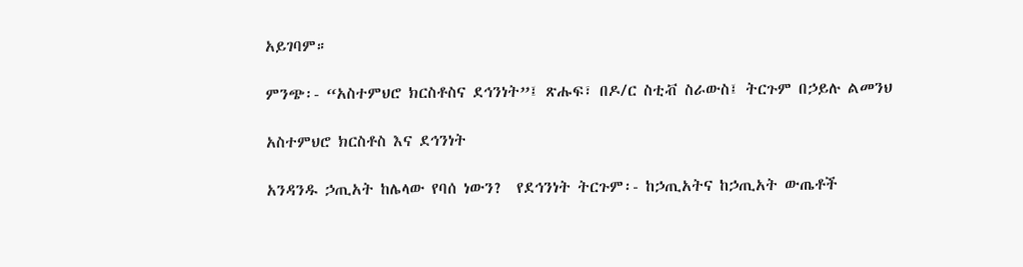አይገባም።

ምንጭ፡- “አስተምህሮ ክርስቶስና ደኅንነት”፤ ጽሑፍ፣ በዶ/ር ስቲቭ ስራውስ፤ ትርጉም በኃይሉ ልመንህ

አስተምህሮ ክርስቶስ እና ደኅንነት

አንዳንዱ ኃጢአት ከሌላው የባሰ ነውን?  የደኅንነት ትርጉም፡- ከኃጢአትና ከኃጢአት ውጤቶች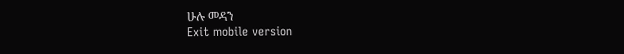ሁሉ መዳን
Exit mobile version